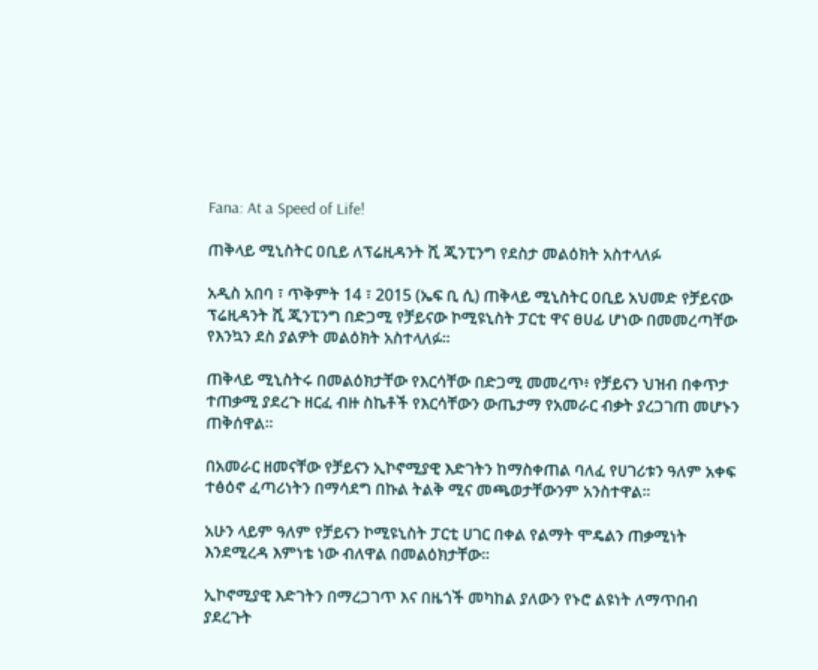Fana: At a Speed of Life!

ጠቅላይ ሚኒስትር ዐቢይ ለፕሬዚዳንት ሺ ጂንፒንግ የደስታ መልዕክት አስተላለፉ

አዲስ አበባ ፣ ጥቅምት 14 ፣ 2015 (ኤፍ ቢ ሲ) ጠቅላይ ሚኒስትር ዐቢይ አህመድ የቻይናው ፕሬዚዳንት ሺ ጂንፒንግ በድጋሚ የቻይናው ኮሚዩኒስት ፓርቲ ዋና ፀሀፊ ሆነው በመመረጣቸው የእንኳን ደስ ያልዎት መልዕክት አስተላለፉ።

ጠቅላይ ሚኒስትሩ በመልዕክታቸው የእርሳቸው በድጋሚ መመረጥ፥ የቻይናን ህዝብ በቀጥታ ተጠቃሚ ያደረጉ ዘርፈ ብዙ ስኬቶች የእርሳቸውን ውጤታማ የአመራር ብቃት ያረጋገጠ መሆኑን ጠቅሰዋል።

በአመራር ዘመናቸው የቻይናን ኢኮኖሚያዊ እድገትን ከማስቀጠል ባለፈ የሀገሪቱን ዓለም አቀፍ ተፅዕኖ ፈጣሪነትን በማሳደግ በኩል ትልቅ ሚና መጫወታቸውንም አንስተዋል።

አሁን ላይም ዓለም የቻይናን ኮሚዩኒስት ፓርቲ ሀገር በቀል የልማት ሞዴልን ጠቃሚነት እንደሚረዳ እምነቴ ነው ብለዋል በመልዕክታቸው።

ኢኮኖሚያዊ እድገትን በማረጋገጥ እና በዜጎች መካከል ያለውን የኑሮ ልዩነት ለማጥበብ ያደረጉት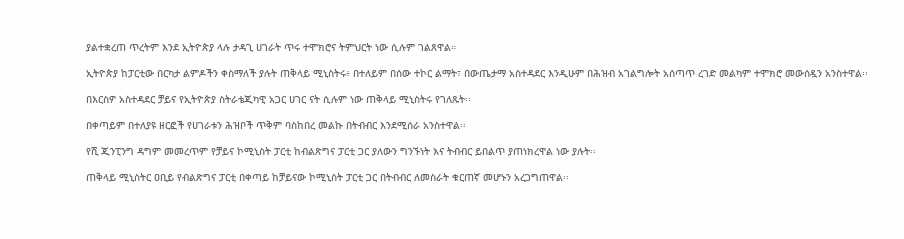ያልተቋረጠ ጥረትም እንደ ኢትዮጵያ ላሉ ታዳጊ ሀገራት ጥሩ ተሞክሮና ትምህርት ነው ሲሉም ገልጸዋል።

ኢትዮጵያ ከፓርቲው በርካታ ልምዶችን ቀስማለች ያሉት ጠቅላይ ሚኒስትሩ፥ በተለይም በሰው ተኮር ልማት፣ በውጤታማ አስተዳደር እንዲሁም በሕዝብ አገልግሎት አሰጣጥ ረገድ መልካም ተሞክሮ መውሰዷን አንስተዋል፡፡

በእርስዎ አስተዳደር ቻይና የኢትዮጵያ ስትራቴጂካዊ አጋር ሀገር ናት ሲሉም ነው ጠቅላይ ሚኒስትሩ የገለጹት፡፡

በቀጣይም በተለያዩ ዘርፎች የሀገራቱን ሕዝቦች ጥቅም ባስከበረ መልኩ በትብብር እንደሚሰራ አንስተዋል፡፡

የሺ ጂንፒንግ ዳግም መመረጥም የቻይና ኮሚኒስት ፓርቲ ከብልጽግና ፓርቲ ጋር ያለውን ግንኙነት እና ትብብር ይበልጥ ያጠነክረዋል ነው ያሉት፡፡

ጠቅላይ ሚኒስትር ዐቢይ የብልጽግና ፓርቲ በቀጣይ ከቻይናው ኮሚኒስት ፓርቲ ጋር በትብብር ለመስራት ቁርጠኛ መሆኑን አረጋግጠዋል፡፡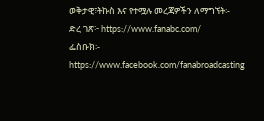ወቅታዊ፣ትኩስ እና የተሟሉ መረጃዎችን ለማግኘት፡-
ድረ ገጽ፦ https://www.fanabc.com/
ፌስቡክ፡- https://www.facebook.com/fanabroadcasting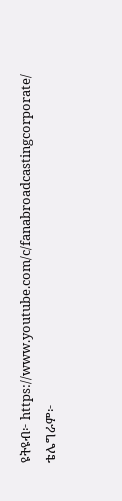ዩትዩብ፦ https://www.youtube.com/c/fanabroadcastingcorporate/
ቴሌግራም፦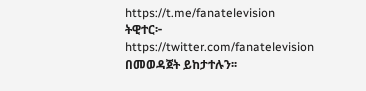https://t.me/fanatelevision
ትዊተር፦ https://twitter.com/fanatelevision በመወዳጀት ይከታተሉን፡፡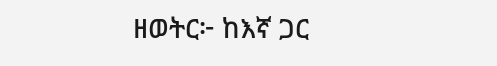ዘወትር፦ ከእኛ ጋር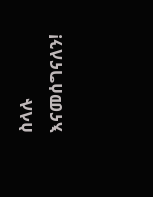ስላሉ እናመሰግናለን!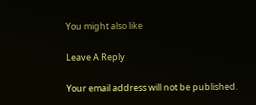You might also like

Leave A Reply

Your email address will not be published.